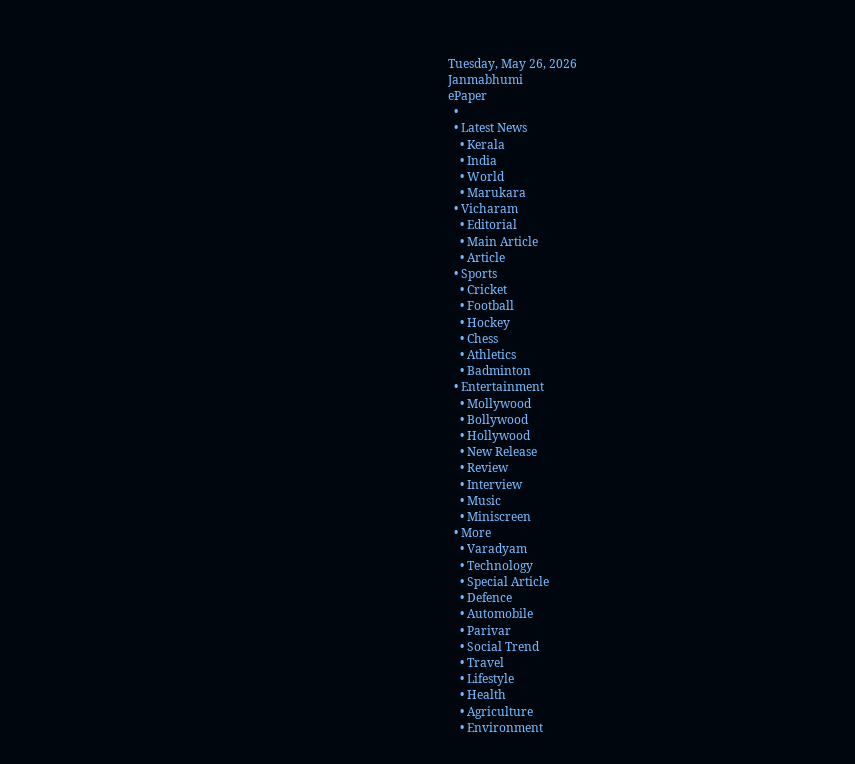Tuesday, May 26, 2026
Janmabhumi
ePaper
  •
  • Latest News
    • Kerala
    • India
    • World
    • Marukara
  • Vicharam
    • Editorial
    • Main Article
    • Article
  • Sports
    • Cricket
    • Football
    • Hockey
    • Chess
    • Athletics
    • Badminton
  • Entertainment
    • Mollywood
    • Bollywood
    • Hollywood
    • New Release
    • Review
    • Interview
    • Music
    • Miniscreen
  • More
    • Varadyam
    • Technology
    • Special Article
    • Defence
    • Automobile
    • Parivar
    • Social Trend
    • Travel
    • Lifestyle
    • Health
    • Agriculture
    • Environment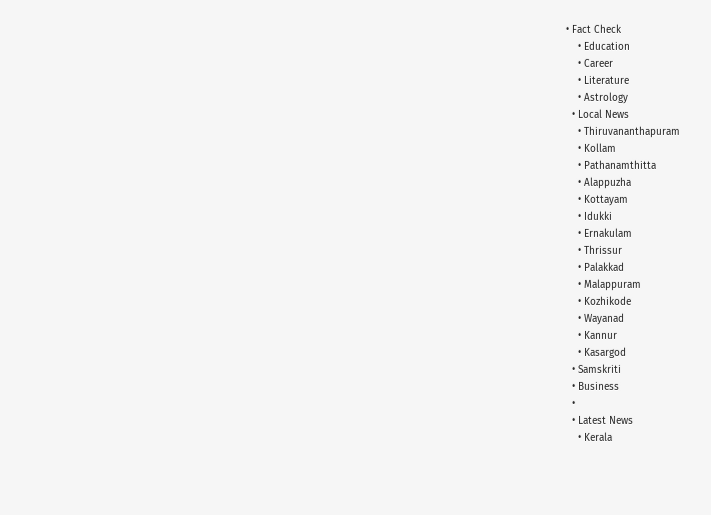• Fact Check
    • Education
    • Career
    • Literature
    • Astrology
  • Local News
    • Thiruvananthapuram
    • Kollam
    • Pathanamthitta
    • Alappuzha
    • Kottayam
    • Idukki
    • Ernakulam
    • Thrissur
    • Palakkad
    • Malappuram
    • Kozhikode
    • Wayanad
    • Kannur
    • Kasargod
  • Samskriti
  • Business
  •
  • Latest News
    • Kerala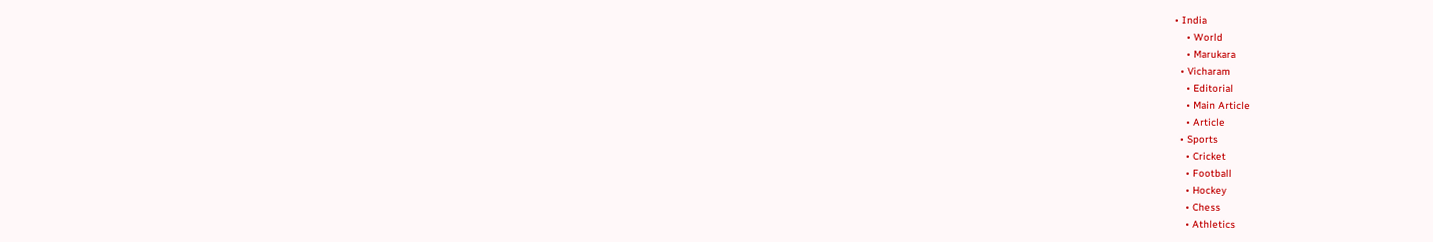• India
    • World
    • Marukara
  • Vicharam
    • Editorial
    • Main Article
    • Article
  • Sports
    • Cricket
    • Football
    • Hockey
    • Chess
    • Athletics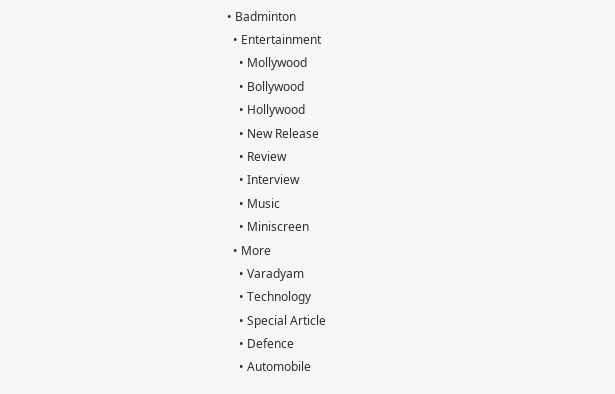• Badminton
  • Entertainment
    • Mollywood
    • Bollywood
    • Hollywood
    • New Release
    • Review
    • Interview
    • Music
    • Miniscreen
  • More
    • Varadyam
    • Technology
    • Special Article
    • Defence
    • Automobile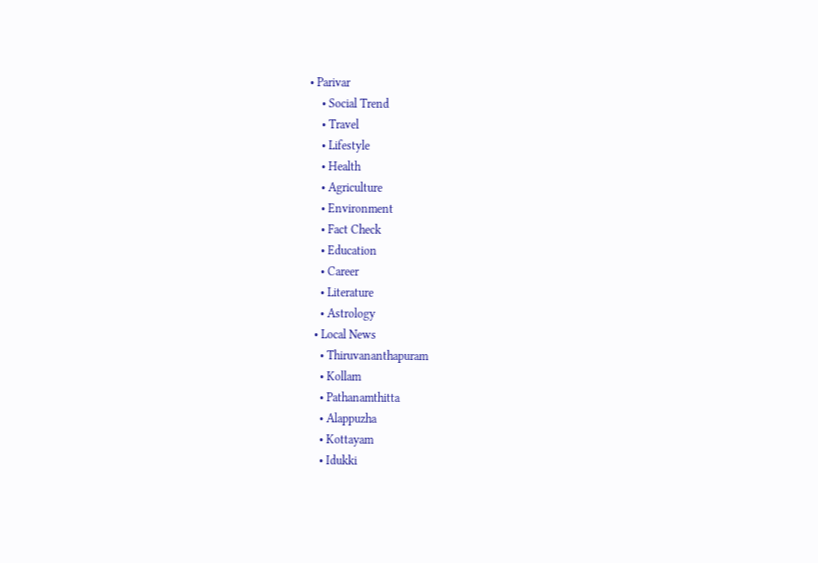• Parivar
    • Social Trend
    • Travel
    • Lifestyle
    • Health
    • Agriculture
    • Environment
    • Fact Check
    • Education
    • Career
    • Literature
    • Astrology
  • Local News
    • Thiruvananthapuram
    • Kollam
    • Pathanamthitta
    • Alappuzha
    • Kottayam
    • Idukki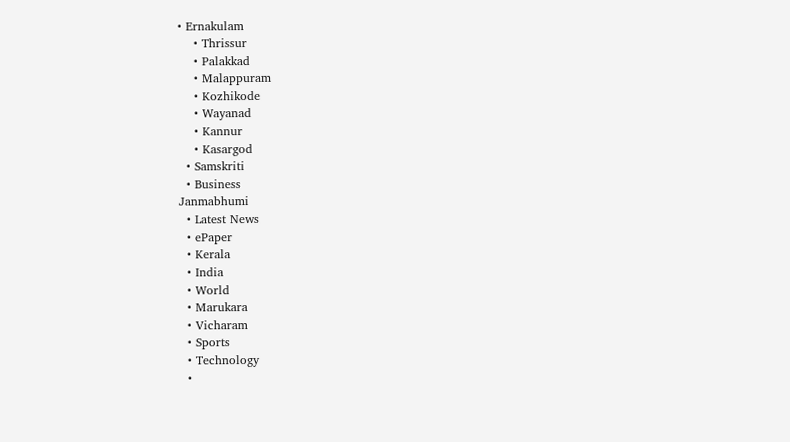• Ernakulam
    • Thrissur
    • Palakkad
    • Malappuram
    • Kozhikode
    • Wayanad
    • Kannur
    • Kasargod
  • Samskriti
  • Business
Janmabhumi
  • Latest News
  • ePaper
  • Kerala
  • India
  • World
  • Marukara
  • Vicharam
  • Sports
  • Technology
  •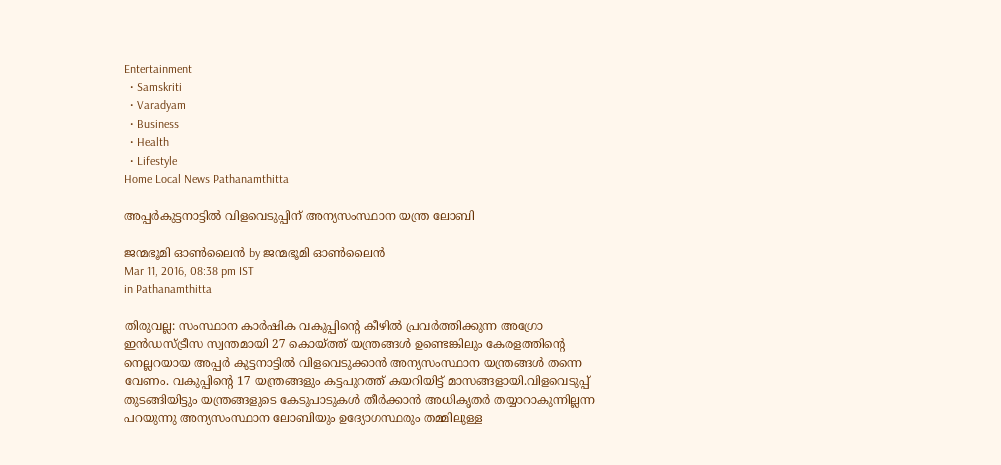Entertainment
  • Samskriti
  • Varadyam
  • Business
  • Health
  • Lifestyle
Home Local News Pathanamthitta

അപ്പര്‍കുട്ടനാട്ടില്‍ വിളവെടുപ്പിന് അന്യസംസ്ഥാന യന്ത്ര ലോബി

ജന്മഭൂമി ഓണ്‍ലൈന്‍ by ജന്മഭൂമി ഓണ്‍ലൈന്‍
Mar 11, 2016, 08:38 pm IST
in Pathanamthitta

തിരുവല്ല: സംസ്ഥാന കാര്‍ഷിക വകുപ്പിന്റെ കീഴില്‍ പ്രവര്‍ത്തിക്കുന്ന അഗ്രോ ഇന്‍ഡസ്ട്രീസ സ്വന്തമായി 27 കൊയ്‌ത്ത് യന്ത്രങ്ങള്‍ ഉണ്ടെങ്കിലും കേരളത്തിന്റെ നെല്ലറയായ അപ്പര്‍ കുട്ടനാട്ടില്‍ വിളവെടുക്കാന്‍ അന്യസംസ്ഥാന യന്ത്രങ്ങള്‍ തന്നെ വേണം. വകുപ്പിന്റെ 17 യന്ത്രങ്ങളും കട്ടപുറത്ത് കയറിയിട്ട് മാസങ്ങളായി.വിളവെടുപ്പ് തുടങ്ങിയിട്ടും യന്ത്രങ്ങളുടെ കേടുപാടുകള്‍ തീര്‍ക്കാന്‍ അധികൃതര്‍ തയ്യാറാകുന്നില്ലന്ന പറയുന്നു അന്യസംസ്ഥാന ലോബിയും ഉദ്യോഗസ്ഥരും തമ്മിലുള്ള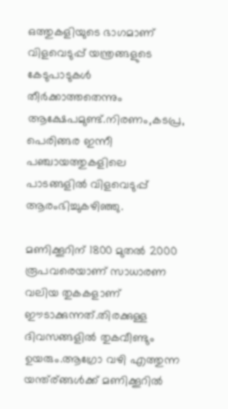ഒത്തുകളിയുടെ ഭാഗമാണ് വിളവെടുപ്പ് യന്ത്രങ്ങളുടെ കേടുപാടുകള്‍ തീര്‍ക്കാത്തതെന്നും ആക്ഷേപമുണ്ട്.നിരണം,കടപ്ര, പെരിങ്ങര ഇന്നീ പഞ്ചായത്തുകളിലെ പാടങ്ങളില്‍ വിളവെടുപ്പ് ആരംഭിച്ചുകഴിഞ്ഞു.

മണിക്കൂറിന് 1800 മുതല്‍ 2000 രൂപവരെയാണ് സാധാരണ വലിയ തുകകളാണ് ഈടാക്കുന്നത്.തിരക്കുള്ള ദിവസങ്ങളില്‍ തുകവീണ്ടും ഉയരും.ആഗ്രോ വഴി എത്തുന്ന യന്ത്ര്ങ്ങള്‍ക്ക് മണിക്കൂറില്‍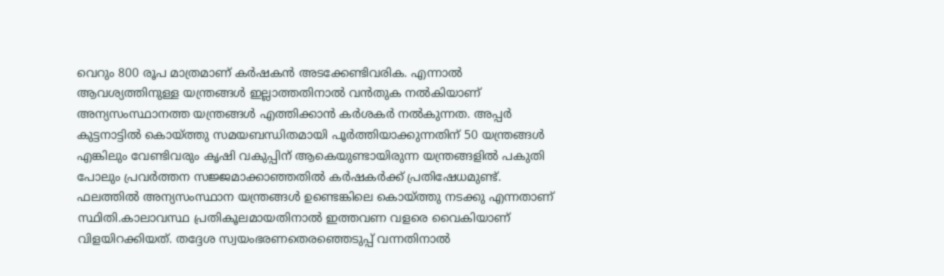വെറും 800 രൂപ മാത്രമാണ് കര്‍ഷകന്‍ അടക്കേണ്ടിവരിക. എന്നാല്‍ ആവശ്യത്തിനുള്ള യന്ത്രങ്ങള്‍ ഇല്ലാത്തതിനാല്‍ വന്‍തുക നല്‍കിയാണ് അന്യസംസ്ഥാനത്ത യന്ത്രങ്ങള്‍ എത്തിക്കാന്‍ കര്‍ശകര്‍ നല്‍കുന്നത. അപ്പര്‍ കുട്ടനാട്ടില്‍ കൊയ്‌ത്തു സമയബന്ധിതമായി പൂര്‍ത്തിയാക്കുന്നതിന് 50 യന്ത്രങ്ങള്‍ എങ്കിലും വേണ്ടിവരും കൃഷി വകുപ്പിന് ആകെയുണ്ടായിരുന്ന യന്ത്രങ്ങളില്‍ പകുതി പോലും പ്രവര്‍ത്തന സജ്ജമാക്കാഞ്ഞതില്‍ കര്‍ഷകര്‍ക്ക് പ്രതിഷേധമുണ്ട്. ഫലത്തില്‍ അന്യസംസ്ഥാന യന്ത്രങ്ങള്‍ ഉണ്ടെങ്കിലെ കൊയ്‌ത്തു നടക്കു എന്നതാണ് സ്ഥിതി.കാലാവസ്ഥ പ്രതികൂലമായതിനാല്‍ ഇത്തവണ വളരെ വൈകിയാണ് വിളയിറക്കിയത്. തദ്ദേശ സ്വയംഭരണതെരഞ്ഞെടുപ്പ് വന്നതിനാല്‍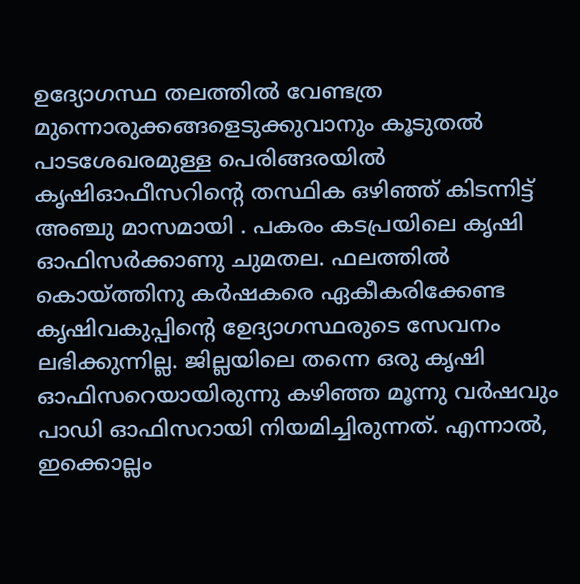ഉദ്യോഗസ്ഥ തലത്തില്‍ വേണ്ടത്ര മുന്നൊരുക്കങ്ങളെടുക്കുവാനും കൂടുതല്‍ പാടശേഖരമുള്ള പെരിങ്ങരയില്‍ കൃഷിഓഫീസറിന്റെ തസ്ഥിക ഒഴിഞ്ഞ് കിടന്നിട്ട് അഞ്ചു മാസമായി . പകരം കടപ്രയിലെ കൃഷി ഓഫിസര്‍ക്കാണു ചുമതല. ഫലത്തില്‍ കൊയ്‌ത്തിനു കര്‍ഷകരെ ഏകീകരിക്കേണ്ട കൃഷിവകുപ്പിന്റെ ഉേദ്യാഗസ്ഥരുടെ സേവനം ലഭിക്കുന്നില്ല. ജില്ലയിലെ തന്നെ ഒരു കൃഷി ഓഫിസറെയായിരുന്നു കഴിഞ്ഞ മൂന്നു വര്‍ഷവും പാഡി ഓഫിസറായി നിയമിച്ചിരുന്നത്. എന്നാല്‍, ഇക്കൊല്ലം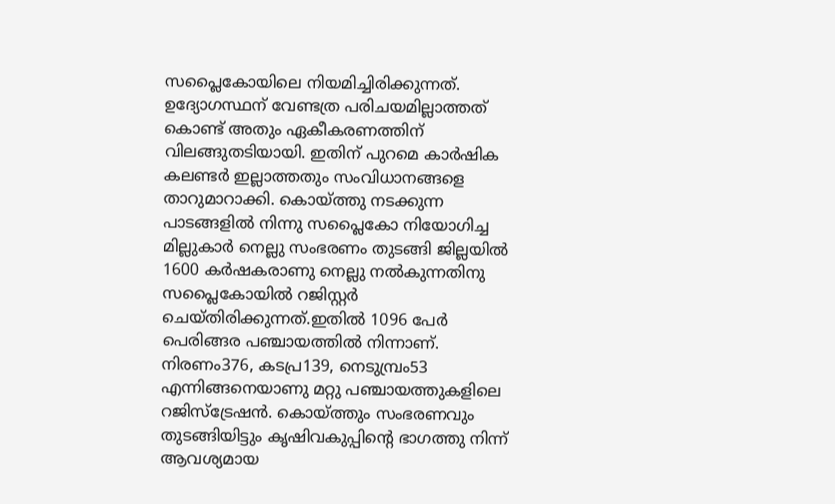സപ്ലൈകോയിലെ നിയമിച്ചിരിക്കുന്നത്. ഉദ്യോഗസ്ഥന് വേണ്ടത്ര പരിചയമില്ലാത്തത് കൊണ്ട് അതും ഏകീകരണത്തിന് വിലങ്ങുതടിയായി. ഇതിന് പുറമെ കാര്‍ഷിക കലണ്ടര്‍ ഇല്ലാത്തതും സംവിധാനങ്ങളെ താറുമാറാക്കി. കൊയ്‌ത്തു നടക്കുന്ന പാടങ്ങളില്‍ നിന്നു സപ്ലൈകോ നിയോഗിച്ച മില്ലുകാര്‍ നെല്ലു സംഭരണം തുടങ്ങി ജില്ലയില്‍ 1600 കര്‍ഷകരാണു നെല്ലു നല്‍കുന്നതിനു സപ്ലൈകോയില്‍ റജിസ്റ്റര്‍ ചെയ്തിരിക്കുന്നത്.ഇതില്‍ 1096 പേര്‍ പെരിങ്ങര പഞ്ചായത്തില്‍ നിന്നാണ്. നിരണം376, കടപ്ര139, നെടുമ്പ്രം53 എന്നിങ്ങനെയാണു മറ്റു പഞ്ചായത്തുകളിലെ റജിസ്‌ട്രേഷന്‍. കൊയ്‌ത്തും സംഭരണവും തുടങ്ങിയിട്ടും കൃഷിവകുപ്പിന്റെ ഭാഗത്തു നിന്ന് ആവശ്യമായ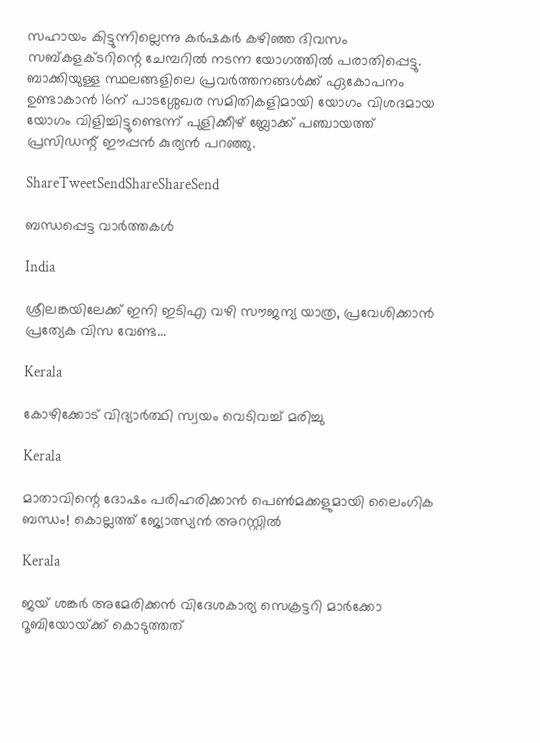സഹായം കിട്ടുന്നില്ലെന്നു കര്‍ഷകര്‍ കഴിഞ്ഞ ദിവസം സബ്കളക്ടറിന്റെ ചേമ്പറില്‍ നടന്ന യോഗത്തില്‍ പരാതിപ്പെട്ടു. ബാക്കിയുള്ള സ്ഥലങ്ങളിലെ പ്രവര്‍ത്തനങ്ങള്‍ക്ക് ഏകോപനം ഉണ്ടാകാന്‍ 16ന് പാടശ്ശേഖര സമിതികളിമായി യോഗം വിശദമായ യോഗം വിളിച്ചിട്ടുണ്ടെന്ന് പുളിക്കീഴ് ബ്ലോക്ക് പഞ്ചായത്ത് പ്രസിഡന്റ് ഈപ്പന്‍ കുര്യന്‍ പറഞ്ഞു.

ShareTweetSendShareShareSend

ബന്ധപ്പെട്ട വാര്‍ത്തകള്‍

India

ശ്രീലങ്കയിലേക്ക് ഇനി ഇടിഎ വഴി സൗജന്യ യാത്ര, പ്രവേശിക്കാന്‍ പ്രത്യേക വിസ വേണ്ട…

Kerala

കോഴിക്കോട് വിദ്യാര്‍ത്ഥി സ്വയം വെടിവച്ച് മരിച്ചു

Kerala

മാതാവിന്റെ ദോഷം പരിഹരിക്കാന്‍ പെണ്‍മക്കളുമായി ലൈംഗിക ബന്ധം! കൊല്ലത്ത് ജ്യോത്സ്യന്‍ അറസ്റ്റില്‍

Kerala

ജയ് ശങ്കര്‍ അമേരിക്കന്‍ വിദേശകാര്യ സെക്രട്ടറി മാര്‍ക്കോ റൂബിയോയ്‌ക്ക് കൊടുത്തത്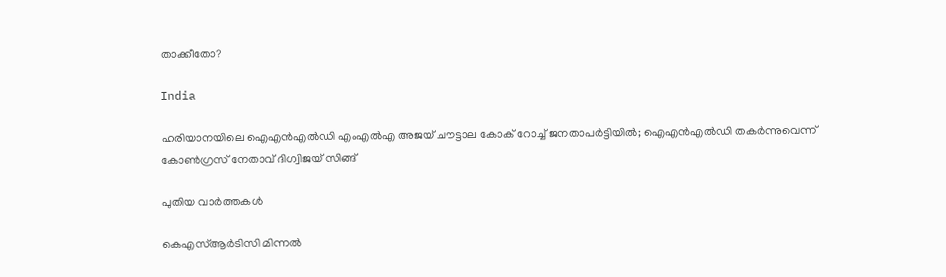താക്കീതോ?

India

ഹരിയാനയിലെ ഐഎന്‍എല്‍ഡി എംഎല്‍എ അജയ് ചൗട്ടാല കോക് റോച്ച് ജനതാപര്‍ട്ടിയില്‍; ഐഎന്‍എല്‍ഡി തകര്‍ന്നുവെന്ന് കോണ്‍ഗ്രസ് നേതാവ് ദിഗ്വിജയ് സിങ്ങ്

പുതിയ വാര്‍ത്തകള്‍

കെഎസ്ആര്‍ടിസി മിന്നല്‍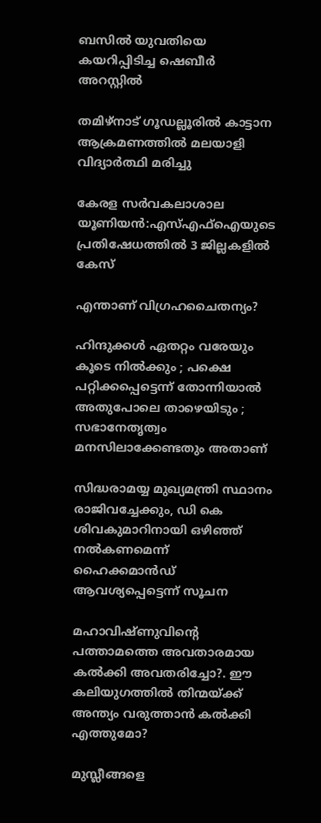ബസില്‍ യുവതിയെ കയറിപ്പിടിച്ച ഷെബീര്‍ അറസ്റ്റില്‍

തമിഴ്‌നാട് ഗൂഡല്ലൂരില്‍ കാട്ടാന ആക്രമണത്തില്‍ മലയാളി വിദ്യാര്‍ത്ഥി മരിച്ചു

കേരള സര്‍വകലാശാല യൂണിയന്‍:എസ്എഫ്‌ഐയുടെ പ്രതിഷേധത്തില്‍ 3 ജില്ലകളില്‍ കേസ്

എന്താണ് വിഗ്രഹചൈതന്യം?

ഹിന്ദുക്കൾ ഏതറ്റം വരേയും കൂടെ നില്‍ക്കും ; പക്ഷെ പറ്റിക്കപ്പെട്ടെന്ന് തോന്നിയാല്‍ അതുപോലെ താഴെയിടും ; സഭാനേതൃത്വം മനസിലാക്കേണ്ടതും അതാണ്

സിദ്ധരാമയ്യ മുഖ്യമന്ത്രി സ്ഥാനം രാജിവച്ചേക്കും, ഡി കെ ശിവകുമാറിനായി ഒഴിഞ്ഞ് നല്‍കണമെന്ന് ഹൈക്കമാന്‍ഡ് ആവശ്യപ്പെട്ടെന്ന് സൂചന

മഹാവിഷ്ണുവിന്റെ പത്താമത്തെ അവതാരമായ കല്‍ക്കി അവതരിച്ചോ?. ഈ കലിയുഗത്തില്‍ തിന്മയ്‌ക്ക് അന്ത്യം വരുത്താന്‍ കല്‍ക്കി എത്തുമോ?

മുസ്ലീങ്ങളെ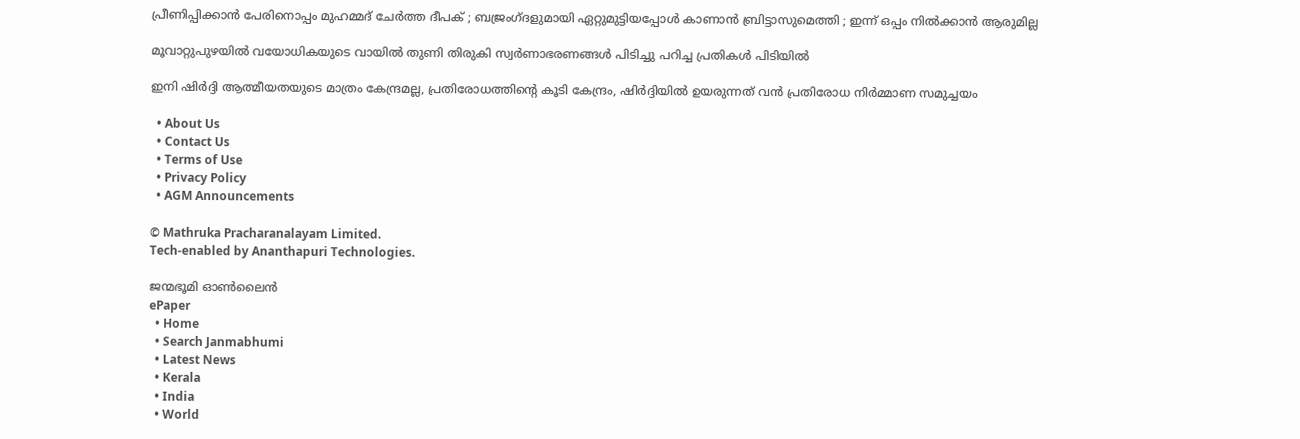പ്രീണിപ്പിക്കാൻ പേരിനൊപ്പം മുഹമ്മദ് ചേർത്ത ദീപക് ; ബജ്രംഗ്ദളുമായി ഏറ്റുമുട്ടിയപ്പോൾ കാണാൻ ബ്രിട്ടാസുമെത്തി ; ഇന്ന് ഒപ്പം നിൽക്കാൻ ആരുമില്ല

മൂവാറ്റുപുഴയില്‍ വയോധികയുടെ വായില്‍ തുണി തിരുകി സ്വര്‍ണാഭരണങ്ങള്‍ പിടിച്ചു പറിച്ച പ്രതികള്‍ പിടിയില്‍

ഇനി ഷിര്‍ദ്ദി ആത്മീയതയുടെ മാത്രം കേന്ദ്രമല്ല, പ്രതിരോധത്തിന്റെ കൂടി കേന്ദ്രം, ഷിര്‍ദ്ദിയില്‍ ഉയരുന്നത് വന്‍ പ്രതിരോധ നിര്‍മ്മാണ സമുച്ചയം

  • About Us
  • Contact Us
  • Terms of Use
  • Privacy Policy
  • AGM Announcements

© Mathruka Pracharanalayam Limited.
Tech-enabled by Ananthapuri Technologies.

ജന്മഭൂമി ഓണ്‍ലൈന്‍
ePaper
  • Home
  • Search Janmabhumi
  • Latest News
  • Kerala
  • India
  • World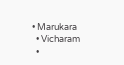• Marukara
  • Vicharam
  •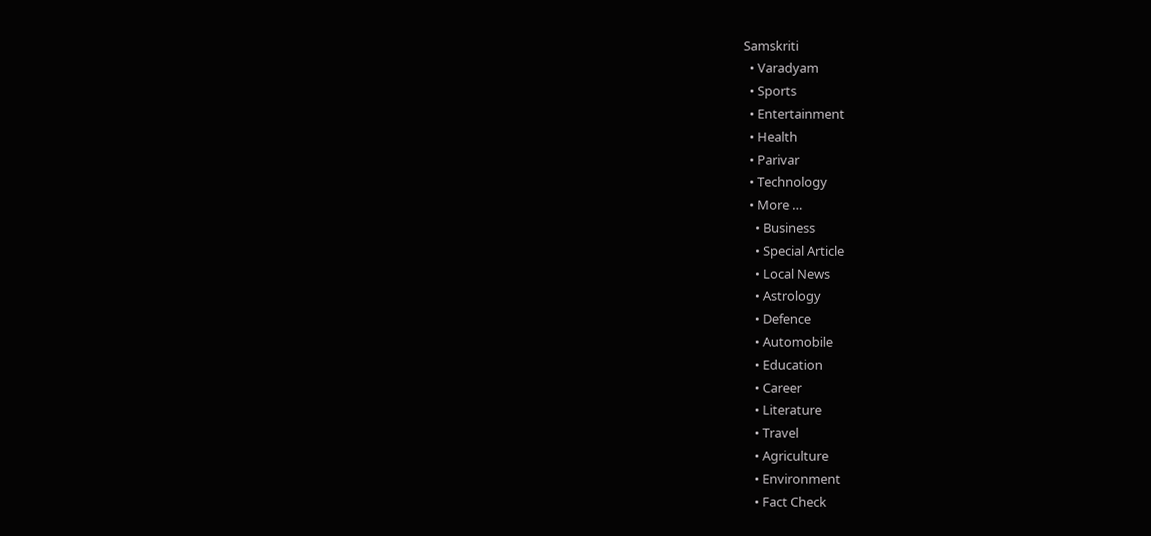Samskriti
  • Varadyam
  • Sports
  • Entertainment
  • Health
  • Parivar
  • Technology
  • More …
    • Business
    • Special Article
    • Local News
    • Astrology
    • Defence
    • Automobile
    • Education
    • Career
    • Literature
    • Travel
    • Agriculture
    • Environment
    • Fact Check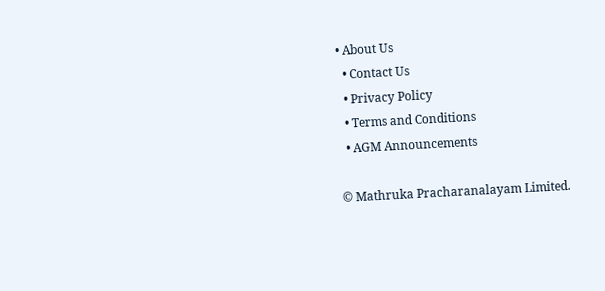• About Us
  • Contact Us
  • Privacy Policy
  • Terms and Conditions
  • AGM Announcements

© Mathruka Pracharanalayam Limited.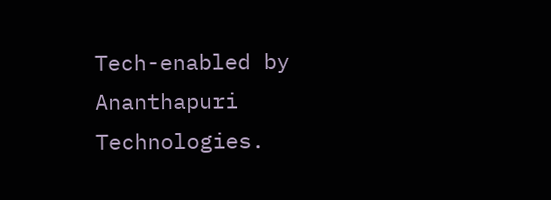Tech-enabled by Ananthapuri Technologies.